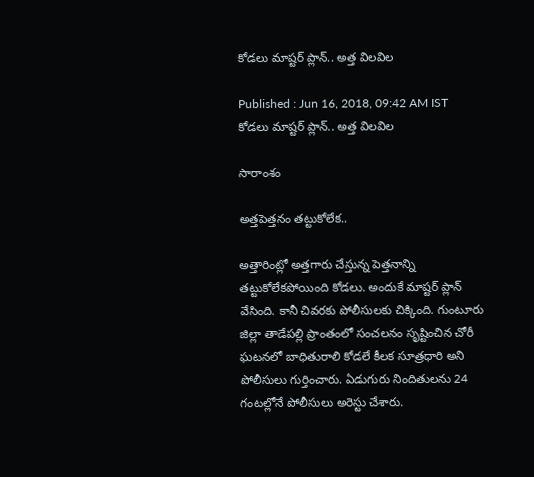కోడలు మాష్టర్ ప్లాన్.. అత్త విలవిల

Published : Jun 16, 2018, 09:42 AM IST
కోడలు మాష్టర్ ప్లాన్.. అత్త విలవిల

సారాంశం

అత్తపెత్తనం తట్టుకోలేక..

అత్తారింట్లో అత్తగారు చేస్తున్న పెత్తనాన్ని తట్టుకోలేకపోయింది కోడలు. అందుకే మాష్టర్ ప్లాన్ వేసింది. కానీ చివరకు పోలీసులకు చిక్కింది. గుంటూరు జిల్లా తాడేపల్లి ప్రాంతంలో సంచలనం సృష్టించిన చోరీ ఘటనలో బాధితురాలి కోడలే కీలక సూత్రధారి అని పోలీసులు గుర్తించారు. ఏడుగురు నిందితులను 24 గంటల్లోనే పోలీసులు అరెస్టు చేశారు.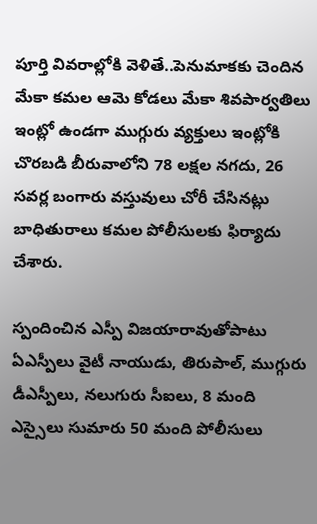పూర్తి వివరాల్లోకి వెళితే..పెనుమాకకు చెందిన మేకా కమల ఆమె కోడలు మేకా శివపార్వతిలు ఇంట్లో ఉండగా ముగ్గురు వ్యక్తులు ఇంట్లోకి చొరబడి బీరువాలోని 78 లక్షల నగదు, 26 సవర్ల బంగారు వస్తువులు చోరీ చేసినట్లు బాధితురాలు కమల పోలీసులకు ఫిర్యాదు చేశారు.

స్పందించిన ఎస్పీ విజయారావుతోపాటు ఏఎస్పీలు వైటీ నాయుడు, తిరుపాల్‌, ముగ్గురు డీఎస్పీలు, నలుగురు సీఐలు, 8 మంది ఎస్సైలు సుమారు 50 మంది పోలీసులు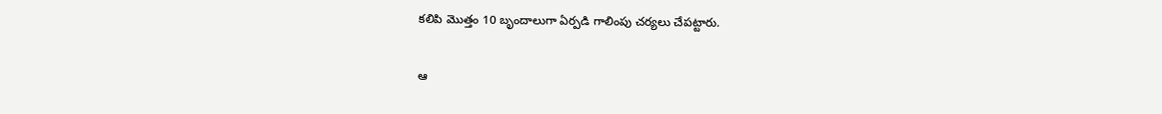కలిపి మొత్తం 10 బృందాలుగా ఏర్పడి గాలింపు చర్యలు చేపట్టారు.

ఆ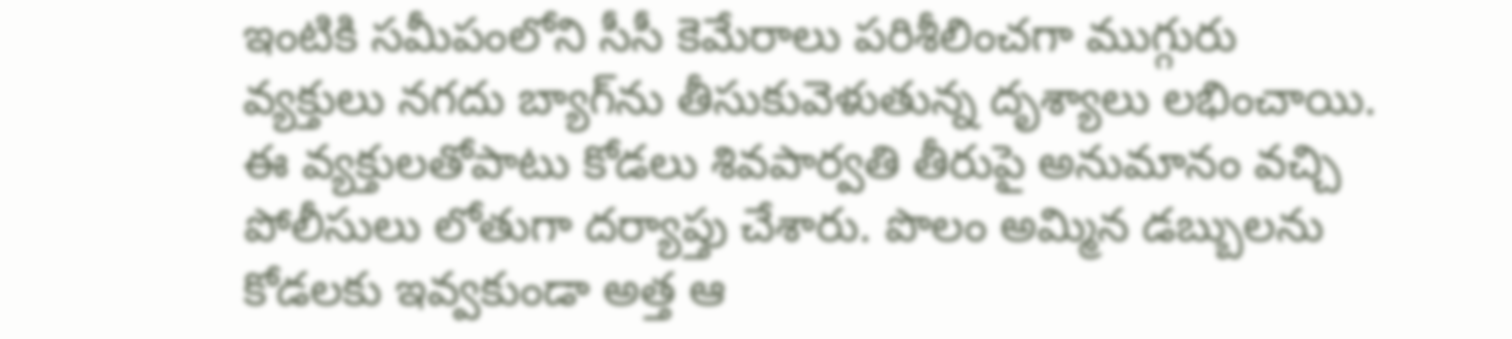ఇంటికి సమీపంలోని సీసీ కెమేరాలు పరిశీలించగా ముగ్గురు వ్యక్తులు నగదు బ్యాగ్‌ను తీసుకువెళుతున్న దృశ్యాలు లభించాయి. ఈ వ్యక్తులతోపాటు కోడలు శివపార్వతి తీరుపై అనుమానం వచ్చి పోలీసులు లోతుగా దర్యాప్తు చేశారు. పొలం అమ్మిన డబ్బులను కోడలకు ఇవ్వకుండా అత్త ఆ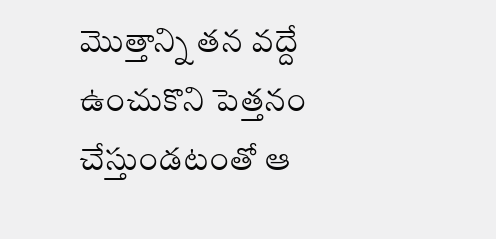మొత్తాన్ని తన వద్దే ఉంచుకొని పెత్తనం చేస్తుండటంతో ఆ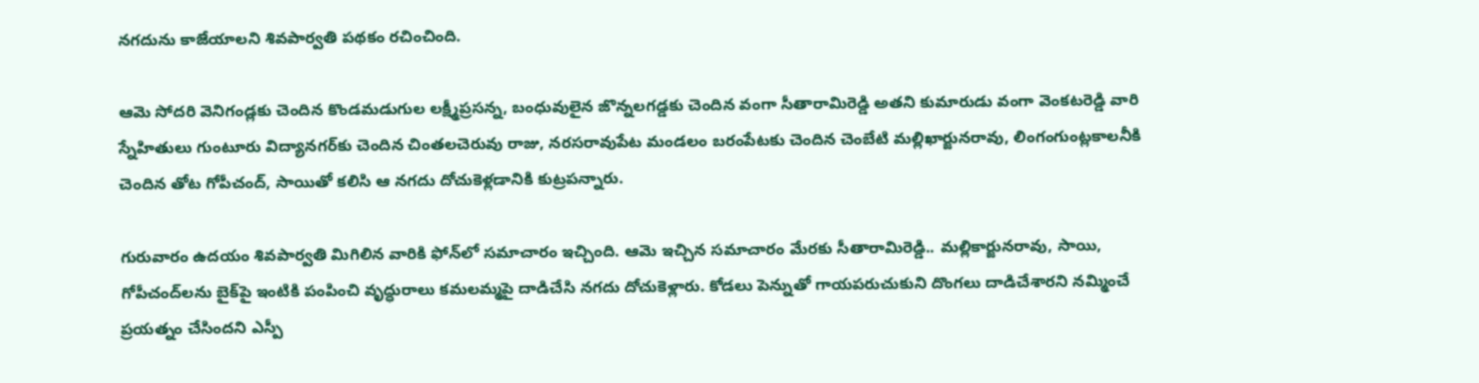నగదును కాజేయాలని శివపార్వతి పథకం రచించింది.

ఆమె సోదరి వెనిగండ్లకు చెందిన కొండమడుగుల లక్ష్మీప్రసన్న, బంధువులైన జొన్నలగడ్డకు చెందిన వంగా సీతారామిరెడ్డి అతని కుమారుడు వంగా వెంకటరెడ్డి వారి స్నేహితులు గుంటూరు విద్యానగర్‌కు చెందిన చింతలచెరువు రాజు, నరసరావుపేట మండలం బరంపేటకు చెందిన చెంబేటి మల్లిఖార్జునరావు, లింగంగుంట్లకాలనీకి చెందిన తోట గోపీచంద్‌, సాయితో కలిసి ఆ నగదు దోచుకెళ్లడానికి కుట్రపన్నారు.

గురువారం ఉదయం శివపార్వతి మిగిలిన వారికి ఫోన్‌లో సమాచారం ఇచ్చింది. ఆమె ఇచ్చిన సమాచారం మేరకు సీతారామిరెడ్డి.. మల్లికార్జునరావు, సాయి, గోపీచంద్‌లను బైక్‌పై ఇంటికి పంపించి వృద్ధురాలు కమలమ్మపై దాడిచేసి నగదు దోచుకెళ్లారు. కోడలు పెన్నుతో గాయపరుచుకుని దొంగలు దాడిచేశారని నమ్మించే ప్రయత్నం చేసిందని ఎస్పీ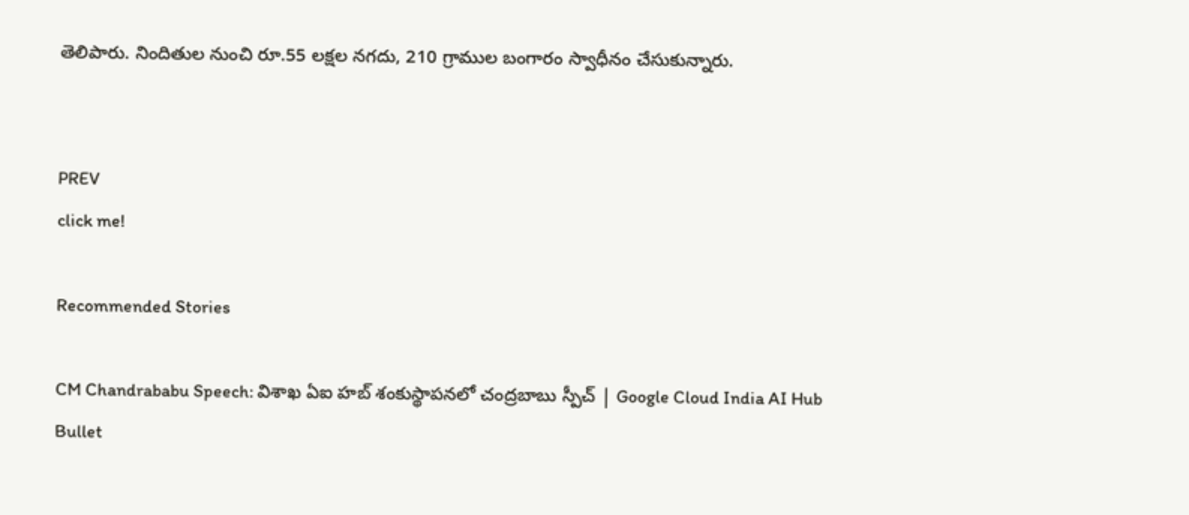తెలిపారు. నిందితుల నుంచి రూ.55 లక్షల నగదు, 210 గ్రాముల బంగారం స్వాధీనం చేసుకున్నారు.


PREV
click me!

Recommended Stories

CM Chandrababu Speech: విశాఖ ఏఐ హబ్ శంకుస్థాపనలో చంద్రబాబు స్పీచ్ | Google Cloud India AI Hub
Bullet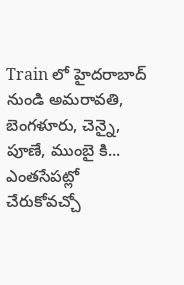Train లో హైదరాబాద్ నుండి అమరావతి, బెంగళూరు, చెన్నై, పూణే, ముంబై కి... ఎంతసేపట్లో చేరుకోవచ్చో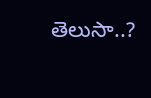తెలుసా..?